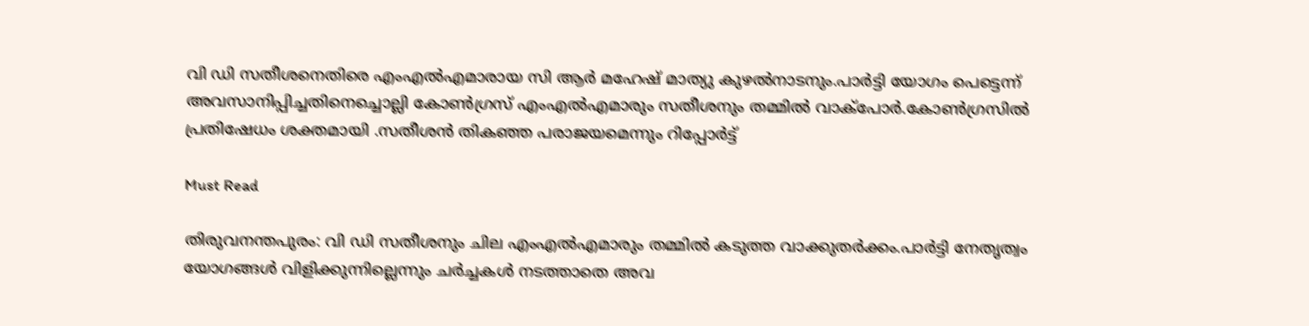വി ഡി സതീശനെതിരെ എംഎൽഎമാരായ സി ആര്‍ മഹേഷ് മാത്യു കുഴല്‍നാടനും.പാർട്ടി യോഗം പെട്ടെന്ന് അവസാനിപ്പിച്ചതിനെച്ചൊല്ലി കോൺഗ്രസ് എംഎൽഎമാരും സതീശനും തമ്മിൽ വാക്പോര്‍.കോണ്‍ഗ്രസില്‍ പ്രതിഷേധം ശക്തമായി .സതീശൻ തികഞ്ഞ പരാജയമെന്നും റിപ്പോര്‍ട്ട്

Must Read

തിരുവനന്തപുരം: വി ഡി സതീശനും ചില എംഎൽഎമാരും തമ്മിൽ കടുത്ത വാക്കുതർക്കം.പാർട്ടി നേതൃത്വം യോഗങ്ങൾ വിളിക്കുന്നില്ലെന്നും ചർച്ചകൾ നടത്താതെ അവ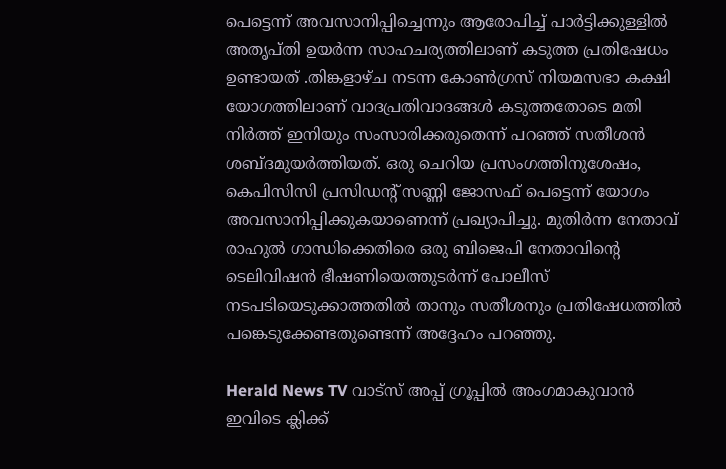പെട്ടെന്ന് അവസാനിപ്പിച്ചെന്നും ആരോപിച്ച് പാർട്ടിക്കുള്ളിൽ അതൃപ്തി ഉയർന്ന സാഹചര്യത്തിലാണ് കടുത്ത പ്രതിഷേധം ഉണ്ടായത് .തിങ്കളാഴ്ച നടന്ന കോൺഗ്രസ് നിയമസഭാ കക്ഷി യോഗത്തിലാണ് വാദപ്രതിവാദങ്ങള്‍ കടുത്തതോടെ മതി നിര്‍ത്ത് ഇനിയും സംസാരിക്കരുതെന്ന് പറഞ്ഞ് സതീശന്‍ ശബ്ദമുയർത്തിയത്. ഒരു ചെറിയ പ്രസംഗത്തിനുശേഷം, കെപിസിസി പ്രസിഡന്റ് സണ്ണി ജോസഫ് പെട്ടെന്ന് യോഗം അവസാനിപ്പിക്കുകയാണെന്ന് പ്രഖ്യാപിച്ചു. മുതിർന്ന നേതാവ് രാഹുൽ ഗാന്ധിക്കെതിരെ ഒരു ബിജെപി നേതാവിന്റെ ടെലിവിഷൻ ഭീഷണിയെത്തുടർന്ന് പോലീസ് നടപടിയെടുക്കാത്തതിൽ താനും സതീശനും പ്രതിഷേധത്തിൽ പങ്കെടുക്കേണ്ടതുണ്ടെന്ന് അദ്ദേഹം പറഞ്ഞു.

Herald News TV വാട്സ് അപ്പ് ഗ്രൂപ്പിൽ അംഗമാകുവാൻ ഇവിടെ ക്ലിക്ക്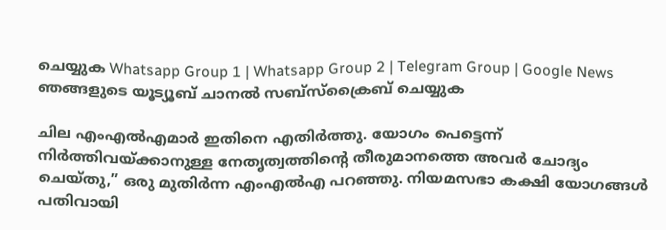ചെയ്യുക Whatsapp Group 1 | Whatsapp Group 2 | Telegram Group | Google News ഞങ്ങളുടെ യൂട്യൂബ് ചാനൽ സബ്സ്ക്രൈബ് ചെയ്യുക

ചില എംഎൽഎമാർ ഇതിനെ എതിർത്തു. യോഗം പെട്ടെന്ന് നിർത്തിവയ്ക്കാനുള്ള നേതൃത്വത്തിന്റെ തീരുമാനത്തെ അവർ ചോദ്യം ചെയ്തു,” ഒരു മുതിർന്ന എംഎൽഎ പറഞ്ഞു. നിയമസഭാ കക്ഷി യോഗങ്ങൾ പതിവായി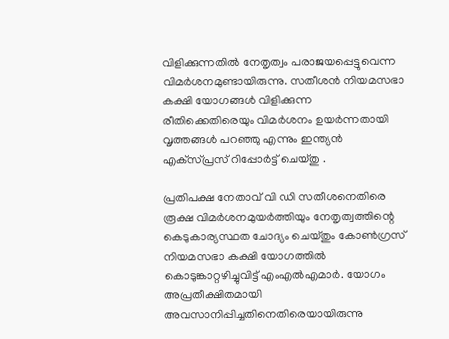വിളിക്കുന്നതിൽ നേതൃത്വം പരാജയപ്പെട്ടുവെന്ന വിമർശനമുണ്ടായിരുന്നു. സതീശൻ നിയമസഭാ കക്ഷി യോഗങ്ങൾ വിളിക്കുന്ന രീതിക്കെതിരെയും വിമർശനം ഉയർന്നതായി വൃത്തങ്ങൾ പറഞ്ഞു എന്നും ഇന്ത്യന്‍ എക്‌സ്പ്രസ് റിപ്പോർട്ട് ചെയ്തു .

പ്രതിപക്ഷ നേതാവ് വി ഡി സതീശനെതിരെ രൂക്ഷ വിമര്‍ശനമുയര്‍ത്തിയും നേതൃത്വത്തിന്റെ കെടുകാര്യസ്ഥത ചോദ്യം ചെയ്തും കോണ്‍ഗ്രസ് നിയമസഭാ കക്ഷി യോഗത്തില്‍ കൊടുങ്കാറ്റഴിച്ചുവിട്ട് എംഎല്‍എമാര്‍. യോഗം അപ്രതീക്ഷിതമായി അവസാനിപ്പിച്ചതിനെതിരെയായിരുന്നു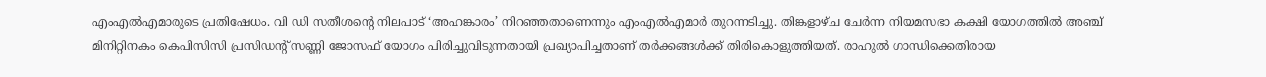എംഎല്‍എമാരുടെ പ്രതിഷേധം. വി ഡി സതീശന്റെ നിലപാട് ‘അഹങ്കാരം’ നിറഞ്ഞതാണെന്നും എംഎല്‍എമാര്‍ തുറന്നടിച്ചു. തിങ്കളാഴ്ച ചേര്‍ന്ന നിയമസഭാ കക്ഷി യോഗത്തില്‍ അഞ്ച് മിനിറ്റിനകം കെപിസിസി പ്രസിഡന്റ് സണ്ണി ജോസഫ് യോഗം പിരിച്ചുവിടുന്നതായി പ്രഖ്യാപിച്ചതാണ് തര്‍ക്കങ്ങള്‍ക്ക് തിരികൊളുത്തിയത്. രാഹുല്‍ ഗാന്ധിക്കെതിരായ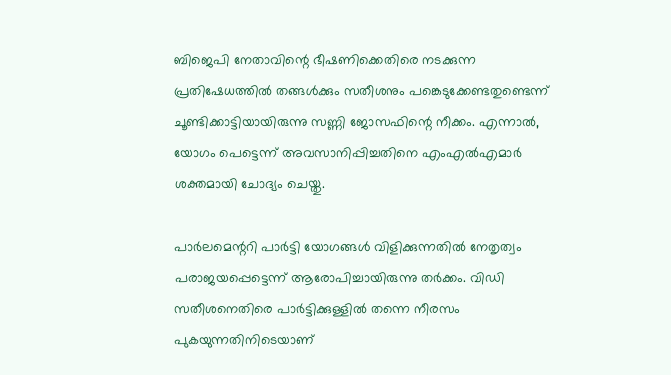ബിജെപി നേതാവിന്റെ ഭീഷണിക്കെതിരെ നടക്കുന്ന പ്രതിഷേധത്തില്‍ തങ്ങള്‍ക്കും സതീശനും പങ്കെടുക്കേണ്ടതുണ്ടെന്ന് ചൂണ്ടിക്കാട്ടിയായിരുന്നു സണ്ണി ജോസഫിന്റെ നീക്കം. എന്നാല്‍, യോഗം പെട്ടെന്ന് അവസാനിപ്പിച്ചതിനെ എംഎല്‍എമാര്‍ ശക്തമായി ചോദ്യം ചെയ്തു.

പാര്‍ലമെന്ററി പാര്‍ട്ടി യോഗങ്ങള്‍ വിളിക്കുന്നതില്‍ നേതൃത്വം പരാജയപ്പെട്ടെന്ന് ആരോപിച്ചായിരുന്നു തര്‍ക്കം. വിഡി സതീശനെതിരെ പാര്‍ട്ടിക്കുള്ളില്‍ തന്നെ നീരസം പുകയുന്നതിനിടെയാണ്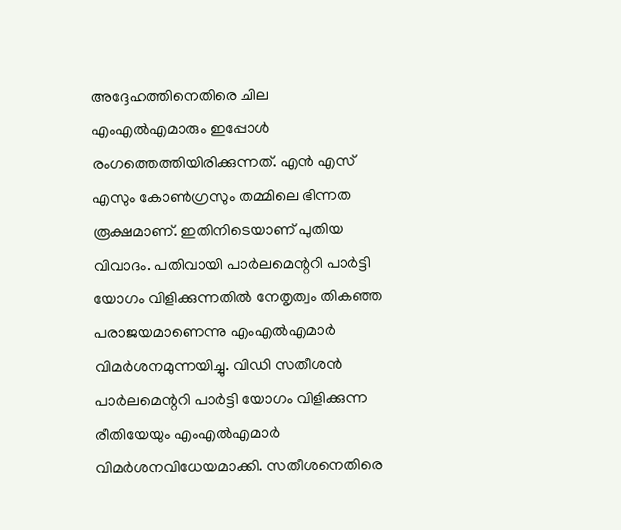അദ്ദേഹത്തിനെതിരെ ചില എംഎല്‍എമാരും ഇപ്പോള്‍ രംഗത്തെത്തിയിരിക്കുന്നത്. എന്‍ എസ് എസും കോണ്‍ഗ്രസും തമ്മിലെ ഭിന്നത രൂക്ഷമാണ്. ഇതിനിടെയാണ് പുതിയ വിവാദം. പതിവായി പാര്‍ലമെന്ററി പാര്‍ട്ടി യോഗം വിളിക്കുന്നതില്‍ നേതൃത്വം തികഞ്ഞ പരാജയമാണെന്നു എംഎല്‍എമാര്‍ വിമര്‍ശനമുന്നയിച്ചു. വിഡി സതീശന്‍ പാര്‍ലമെന്ററി പാര്‍ട്ടി യോഗം വിളിക്കുന്ന രീതിയേയും എംഎല്‍എമാര്‍ വിമര്‍ശനവിധേയമാക്കി. സതീശനെതിരെ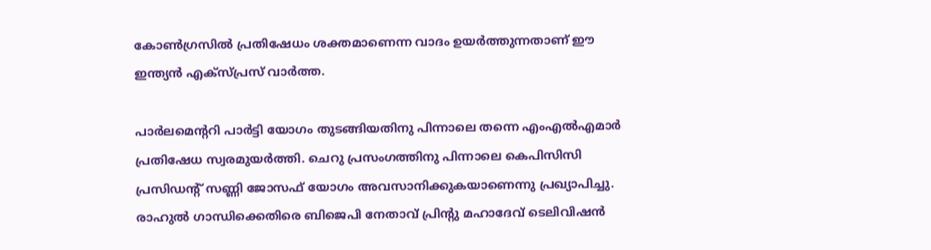കോണ്‍ഗ്രസില്‍ പ്രതിഷേധം ശക്തമാണെന്ന വാദം ഉയര്‍ത്തുന്നതാണ് ഈ ഇന്ത്യന്‍ എക്‌സ്പ്രസ് വാര്‍ത്ത.

പാര്‍ലമെന്ററി പാര്‍ട്ടി യോഗം തുടങ്ങിയതിനു പിന്നാലെ തന്നെ എംഎല്‍എമാര്‍ പ്രതിഷേധ സ്വരമുയര്‍ത്തി. ചെറു പ്രസംഗത്തിനു പിന്നാലെ കെപിസിസി പ്രസിഡന്റ് സണ്ണി ജോസഫ് യോഗം അവസാനിക്കുകയാണെന്നു പ്രഖ്യാപിച്ചു. രാഹുല്‍ ഗാന്ധിക്കെതിരെ ബിജെപി നേതാവ് പ്രിന്റു മഹാദേവ് ടെലിവിഷന്‍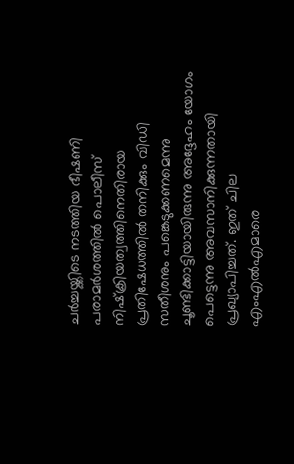ചര്‍ച്ചയ്ക്കിടെ നടത്തിയ ഭീഷണി പരാമര്‍ശത്തില്‍ പൊലീസ് നിഷ്‌ക്രിയത്വത്തിനെതിരായ പ്രതിഷേധത്തില്‍ തനിക്കും വിഡി സതീശനും പങ്കെടുക്കണമെന്നു ചൂണ്ടിക്കാട്ടിയായിരുന്നു അദ്ദേഹം യോഗം പെട്ടെന്നു അവസാനിക്കുന്നതായി പ്രഖ്യാപിച്ചത്. ഇത് ചില എംഎല്‍എമാരെ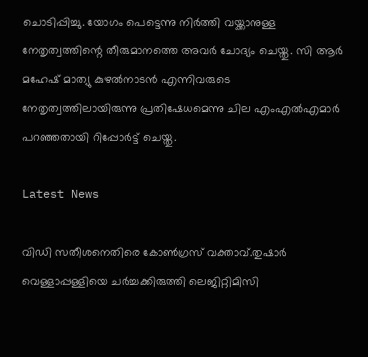ചൊടിപ്പിച്ചു. യോഗം പെട്ടെന്നു നിര്‍ത്തി വയ്ക്കാനുള്ള നേതൃത്വത്തിന്റെ തീരുമാനത്തെ അവര്‍ ചോദ്യം ചെയ്തു. സി ആര്‍ മഹേഷ് മാത്യു കുഴല്‍നാടന്‍ എന്നിവരുടെ നേതൃത്വത്തിലായിരുന്നു പ്രതിഷേധമെന്നു ചില എംഎല്‍എമാര്‍ പറഞ്ഞതായി റിപ്പോര്‍ട്ട് ചെയ്തു.

Latest News

വിഡി സതീശനെതിരെ കോൺഗ്രസ് വക്താവ്.തുഷാര്‍ വെള്ളാപ്പള്ളിയെ ചര്‍ച്ചക്കിരുത്തി ലെജിറ്റിമിസി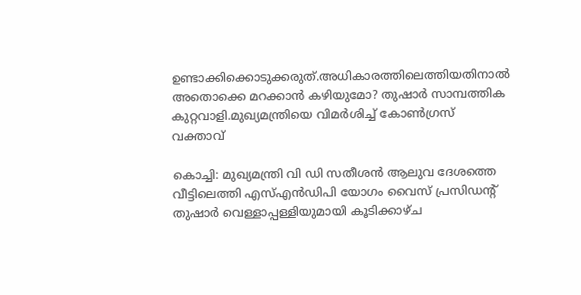ഉണ്ടാക്കിക്കൊടുക്കരുത്.അധികാരത്തിലെത്തിയതിനാൽ അതൊക്കെ മറക്കാൻ കഴിയുമോ? തുഷാര്‍ സാമ്പത്തിക കുറ്റവാളി.മുഖ്യമന്ത്രിയെ വിമര്‍ശിച്ച് കോണ്‍ഗ്രസ് വക്താവ്

കൊച്ചി: മുഖ്യമന്ത്രി വി ഡി സതീശന്‍ ആലുവ ദേശത്തെ വീട്ടിലെത്തി എസ്എന്‍ഡിപി യോഗം വൈസ് പ്രസിഡന്റ് തുഷാര്‍ വെള്ളാപ്പള്ളിയുമായി കൂടിക്കാഴ്ച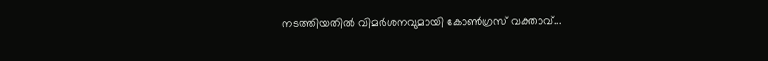നടത്തിയതില്‍ വിമര്‍ശനവുമായി കോണ്‍ഗ്രസ് വക്താവ്...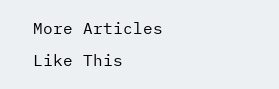More Articles Like This